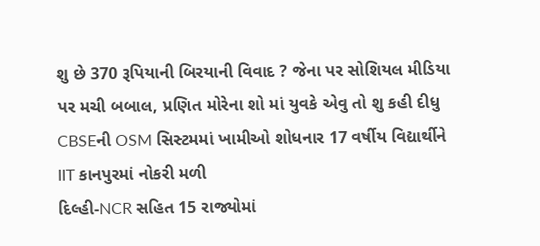શુ છે 370 રૂપિયાની બિરયાની વિવાદ ? જેના પર સોશિયલ મીડિયા પર મચી બબાલ, પ્રણિત મોરેના શો માં યુવકે એવુ તો શુ કહી દીધુ
CBSEની OSM સિસ્ટમમાં ખામીઓ શોધનાર 17 વર્ષીય વિદ્યાર્થીને IIT કાનપુરમાં નોકરી મળી
દિલ્હી-NCR સહિત 15 રાજ્યોમાં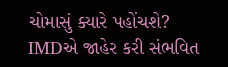ચોમાસું ક્યારે પહોંચશે? IMDએ જાહેર કરી સંભવિત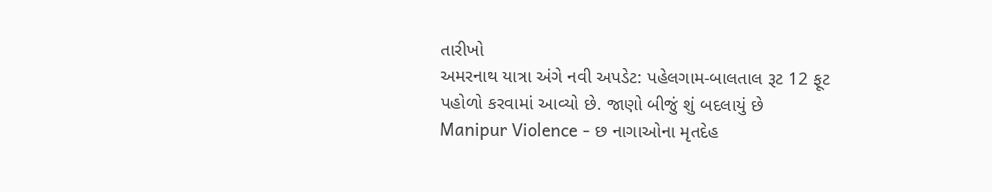તારીખો
અમરનાથ યાત્રા અંગે નવી અપડેટ: પહેલગામ-બાલતાલ રૂટ 12 ફૂટ પહોળો કરવામાં આવ્યો છે. જાણો બીજું શું બદલાયું છે
Manipur Violence - છ નાગાઓના મૃતદેહ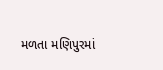મળતા મણિપુરમાં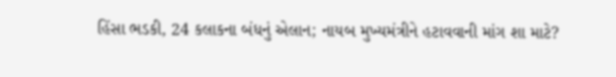હિંસા ભડકી, 24 કલાકના બંધનું એલાન; નાયબ મુખ્યમંત્રીને હટાવવાની માંગ શા માટે?